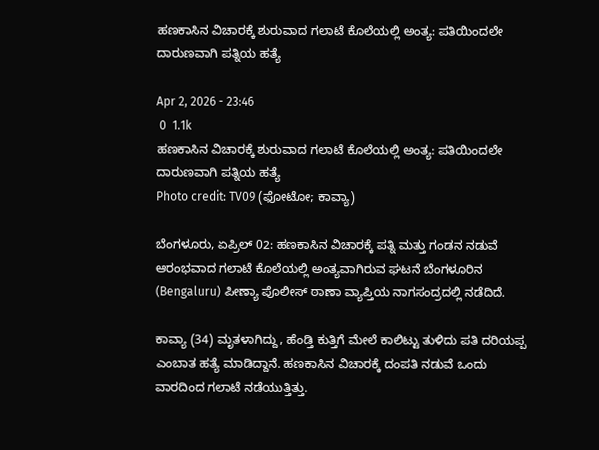ಹಣಕಾಸಿನ ವಿಚಾರಕ್ಕೆ ಶುರುವಾದ ಗಲಾಟೆ ಕೊಲೆಯಲ್ಲಿ ಅಂತ್ಯ: ಪತಿಯಿಂದಲೇ ದಾರುಣವಾಗಿ ಪತ್ನಿಯ ಹತ್ಯೆ

Apr 2, 2026 - 23:46
 0  1.1k
ಹಣಕಾಸಿನ ವಿಚಾರಕ್ಕೆ ಶುರುವಾದ ಗಲಾಟೆ ಕೊಲೆಯಲ್ಲಿ ಅಂತ್ಯ: ಪತಿಯಿಂದಲೇ ದಾರುಣವಾಗಿ ಪತ್ನಿಯ ಹತ್ಯೆ
Photo credit: TV09 (ಫೋಟೋ; ಕಾವ್ಯಾ)

ಬೆಂಗಳೂರು, ಏಪ್ರಿಲ್ 02: ಹಣಕಾಸಿನ ವಿಚಾರಕ್ಕೆ ಪತ್ನಿ ಮತ್ತು ಗಂಡನ ನಡುವೆ ಆರಂಭವಾದ ಗಲಾಟೆ ಕೊಲೆಯಲ್ಲಿ ಅಂತ್ಯವಾಗಿರುವ ಘಟನೆ ಬೆಂಗಳೂರಿನ (Bengaluru) ಪೀಣ್ಯಾ ಪೊಲೀಸ್ ಠಾಣಾ ವ್ಯಾಪ್ತಿಯ ನಾಗಸಂದ್ರದಲ್ಲಿ ನಡೆದಿದೆ.

ಕಾವ್ಯಾ (34) ಮೃತಳಾಗಿದ್ದು, ಹೆಂಡ್ತಿ ಕುತ್ತಿಗೆ ಮೇಲೆ ಕಾಲಿಟ್ಟು ತುಳಿದು ಪತಿ ದರಿಯಪ್ಪ ಎಂಬಾತ ಹತ್ಯೆ ಮಾಡಿದ್ದಾನೆ. ಹಣಕಾಸಿನ ವಿಚಾರಕ್ಕೆ ದಂಪತಿ ನಡುವೆ ಒಂದು ವಾರದಿಂದ ಗಲಾಟೆ ನಡೆಯುತ್ತಿತ್ತು.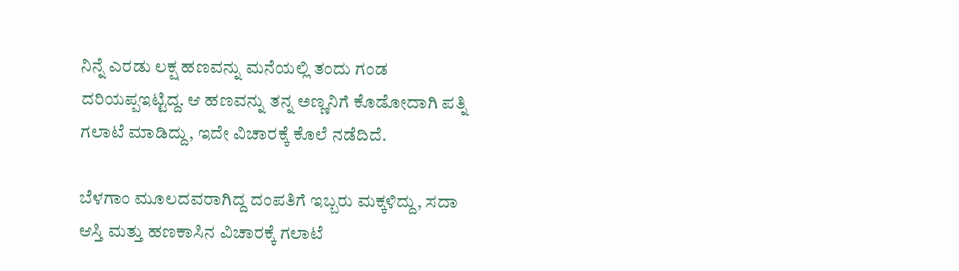ನಿನ್ನೆ ಎರಡು ಲಕ್ಷ ಹಣವನ್ನು ಮನೆಯಲ್ಲಿ ತಂದು ಗಂಡ ದರಿಯಪ್ಪಇಟ್ಟಿದ್ದ. ಆ ಹಣವನ್ನು ತನ್ನ ಅಣ್ಣನಿಗೆ ಕೊಡೋದಾಗಿ ಪತ್ನಿ ಗಲಾಟೆ ಮಾಡಿದ್ದು, ಇದೇ ವಿಚಾರಕ್ಕೆ ಕೊಲೆ ನಡೆದಿದೆ.

ಬೆಳಗಾಂ ಮೂಲದವರಾಗಿದ್ದ ದಂಪತಿಗೆ ಇಬ್ಬರು ಮಕ್ಕಳಿದ್ದು, ಸದಾ ಆಸ್ತಿ ಮತ್ತು ಹಣಕಾಸಿನ ವಿಚಾರಕ್ಕೆ ಗಲಾಟೆ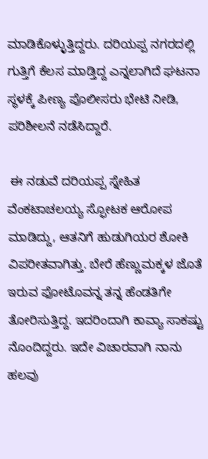ಮಾಡಿಕೊಳ್ಳುತ್ತಿದ್ದರು. ದರಿಯಪ್ಪ ನಗರದಲ್ಲಿ ಗುತ್ತಿಗೆ ಕೆಲಸ ಮಾಡ್ತಿದ್ದ ಎನ್ನಲಾಗಿದೆ ಘಟನಾ ಸ್ಥಳಕ್ಕೆ ಪೀಣ್ಯ ಪೊಲೀಸರು ಭೇಟಿ ನೀಡಿ, ಪರಿಶೀಲನೆ ನಡೆಸಿದ್ದಾರೆ.

 ಈ ನಡುವೆ ದರಿಯಪ್ಪ ಸ್ನೇಹಿತ ವೆಂಕಟಾಚಲಯ್ಯ ಸ್ಫೋಟಕ ಆರೋಪ ಮಾಡಿದ್ದು, ಆತನಿಗೆ ಹುಡುಗಿಯರ ಶೋಕಿ ವಿಪರೀತವಾಗಿತ್ತು. ಬೇರೆ ಹೆಣ್ಣುಮಕ್ಕಳ ಜೊತೆ ಇರುವ ಫೋಟೊವನ್ನ ತನ್ನ ಹೆಂಡತಿಗೇ ತೋರಿಸುತ್ತಿದ್ದ. ಇದರಿಂದಾಗಿ ಕಾವ್ಯಾ ಸಾಕಷ್ಟು ನೊಂದಿದ್ದರು. ಇದೇ ವಿಚಾರವಾಗಿ ನಾನು ಹಲವು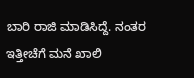ಬಾರಿ ರಾಜಿ ಮಾಡಿಸಿದ್ದೆ. ನಂತರ ಇತ್ತೀಚೆಗೆ ಮನೆ ಖಾಲಿ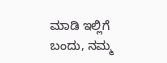ಮಾಡಿ ಇಲ್ಲಿಗೆ ಬಂದು, ನಮ್ಮ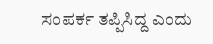ಸಂಪರ್ಕ ತಪ್ಪಿಸಿದ್ದ ಎಂದು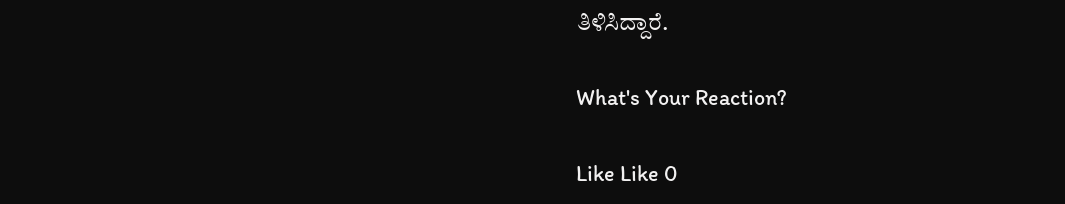ತಿಳಿಸಿದ್ದಾರೆ.

What's Your Reaction?

Like Like 0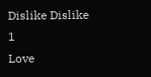Dislike Dislike 1
Love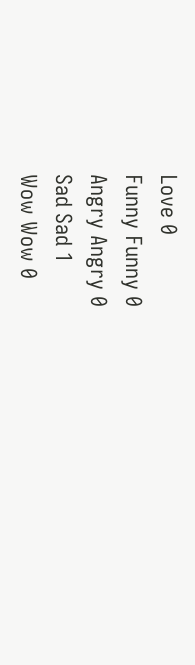Love 0
Funny Funny 0
Angry Angry 0
Sad Sad 1
Wow Wow 0